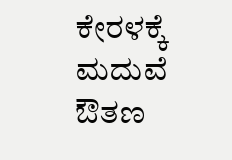ಕೇರಳಕ್ಕೆ ಮದುವೆ ಔತಣ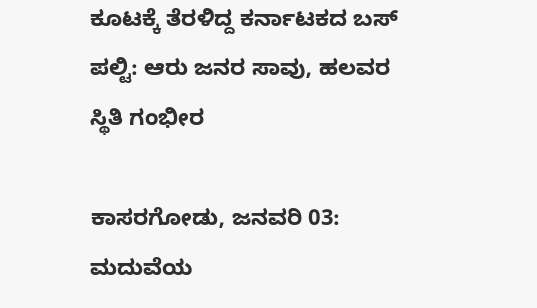ಕೂಟಕ್ಕೆ ತೆರಳಿದ್ದ ಕರ್ನಾಟಕದ ಬಸ್ ಪಲ್ಟಿ: ಆರು ಜನರ ಸಾವು, ಹಲವರ ಸ್ಥಿತಿ ಗಂಭೀರ

ಕಾಸರಗೋಡು, ಜನವರಿ 03: ಮದುವೆಯ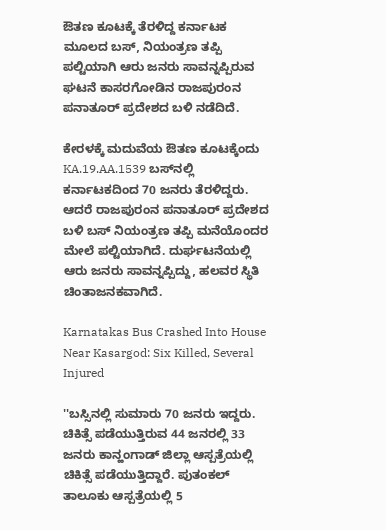ಔತಣ ಕೂಟಕ್ಕೆ ತೆರಳಿದ್ದ ಕರ್ನಾಟಕ ಮೂಲದ ಬಸ್‌, ನಿಯಂತ್ರಣ ತಪ್ಪಿ ಪಲ್ಟಿಯಾಗಿ ಆರು ಜನರು ಸಾವನ್ನಪ್ಪಿರುವ ಘಟನೆ ಕಾಸರಗೋಡಿನ ರಾಜಪುರಂನ ಪನಾತೂರ್ ಪ್ರದೇಶದ ಬಳಿ ನಡೆದಿದೆ.

ಕೇರಳಕ್ಕೆ ಮದುವೆಯ ಔತಣ ಕೂಟಕ್ಕೆಂದು KA.19.AA.1539 ಬಸ್‌ನಲ್ಲಿ ಕರ್ನಾಟಕದಿಂದ 70 ಜನರು ತೆರಳಿದ್ದರು. ಆದರೆ ರಾಜಪುರಂನ ಪನಾತೂರ್ ಪ್ರದೇಶದ ಬಳಿ ಬಸ್‌ ನಿಯಂತ್ರಣ ತಪ್ಪಿ ಮನೆಯೊಂದರ ಮೇಲೆ ಪಲ್ಟಿಯಾಗಿದೆ. ದುರ್ಘಟನೆಯಲ್ಲಿ ಆರು ಜನರು ಸಾವನ್ನಪ್ಪಿದ್ದು, ಹಲವರ ಸ್ಥಿತಿ ಚಿಂತಾಜನಕವಾಗಿದೆ.

Karnatakas Bus Crashed Into House Near Kasargod: Six Killed, Several Injured

''ಬಸ್ಸಿನಲ್ಲಿ ಸುಮಾರು 70 ಜನರು ಇದ್ದರು. ಚಿಕಿತ್ಸೆ ಪಡೆಯುತ್ತಿರುವ 44 ಜನರಲ್ಲಿ 33 ಜನರು ಕಾನ್ಹಂಗಾಡ್ ಜಿಲ್ಲಾ ಆಸ್ಪತ್ರೆಯಲ್ಲಿ ಚಿಕಿತ್ಸೆ ಪಡೆಯುತ್ತಿದ್ದಾರೆ. ಪುತಂಕಲ್ ತಾಲೂಕು ಆಸ್ಪತ್ರೆಯಲ್ಲಿ 5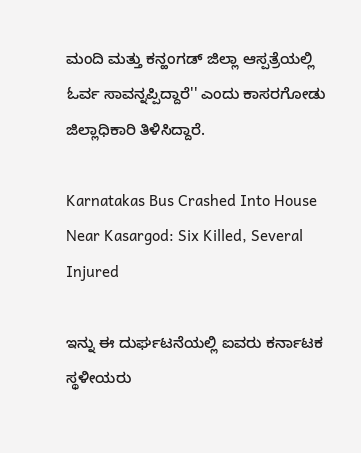ಮಂದಿ ಮತ್ತು ಕನ್ಹಂಗಡ್ ಜಿಲ್ಲಾ ಆಸ್ಪತ್ರೆಯಲ್ಲಿ ಓರ್ವ ಸಾವನ್ನಪ್ಪಿದ್ದಾರೆ'' ಎಂದು ಕಾಸರಗೋಡು ಜಿಲ್ಲಾಧಿಕಾರಿ ತಿಳಿಸಿದ್ದಾರೆ.

Karnatakas Bus Crashed Into House Near Kasargod: Six Killed, Several Injured

ಇನ್ನು ಈ ದುರ್ಘಟನೆಯಲ್ಲಿ ಐವರು ಕರ್ನಾಟಕ ಸ್ಥಳೀಯರು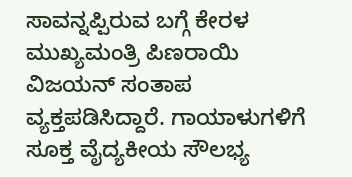ಸಾವನ್ನಪ್ಪಿರುವ ಬಗ್ಗೆ ಕೇರಳ ಮುಖ್ಯಮಂತ್ರಿ ಪಿಣರಾಯಿ ವಿಜಯನ್ ಸಂತಾಪ ವ್ಯಕ್ತಪಡಿಸಿದ್ದಾರೆ. ಗಾಯಾಳುಗಳಿಗೆ ಸೂಕ್ತ ವೈದ್ಯಕೀಯ ಸೌಲಭ್ಯ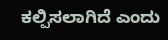ಕಲ್ಪಿಸಲಾಗಿದೆ ಎಂದು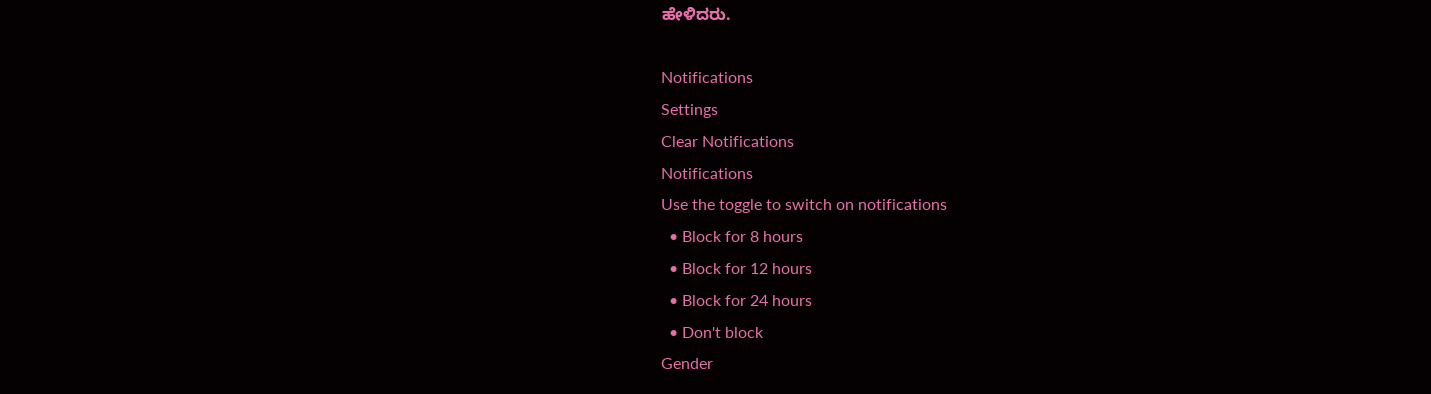ಹೇಳಿದರು.

Notifications
Settings
Clear Notifications
Notifications
Use the toggle to switch on notifications
  • Block for 8 hours
  • Block for 12 hours
  • Block for 24 hours
  • Don't block
Gender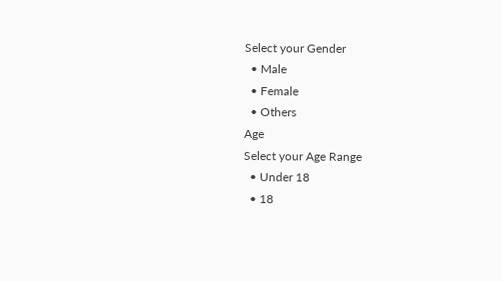Select your Gender
  • Male
  • Female
  • Others
Age
Select your Age Range
  • Under 18
  • 18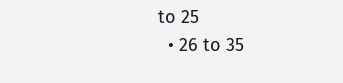to 25
  • 26 to 35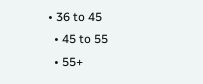• 36 to 45
  • 45 to 55
  • 55+